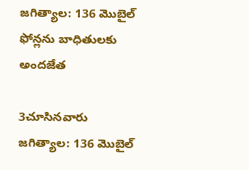జగిత్యాల: 136 మొబైల్ ఫోన్లను బాధితులకు అందజేత

3చూసినవారు
జగిత్యాల: 136 మొబైల్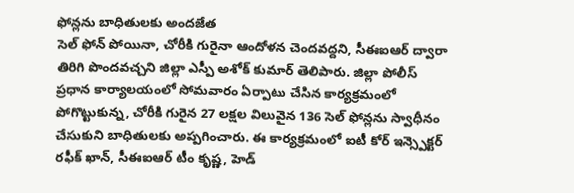ఫోన్లను బాధితులకు అందజేత
సెల్ ఫోన్ పోయినా, చోరీకి గురైనా ఆందోళన చెందవద్దని, సీఈఐఆర్ ద్వారా తిరిగి పొందవచ్చని జిల్లా ఎస్పీ అశోక్ కుమార్ తెలిపారు. జిల్లా పోలీస్ ప్రధాన కార్యాలయంలో సోమవారం ఏర్పాటు చేసిన కార్యక్రమంలో పోగొట్టుకున్న, చోరీకి గురైన 27 లక్షల విలువైన 136 సెల్ ఫోన్లను స్వాధీనం చేసుకుని బాధితులకు అప్పగించారు. ఈ కార్యక్రమంలో ఐటీ కోర్ ఇన్స్పెక్టర్ రఫీక్ ఖాన్, సీఈఐఆర్ టీం కృష్ణ, హెడ్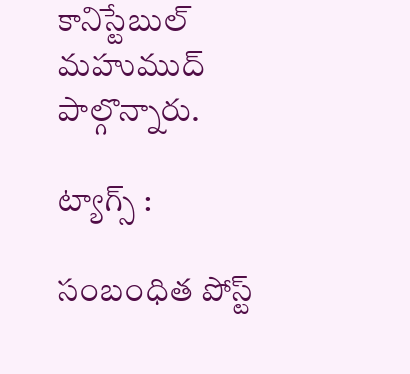కానిస్టేబుల్ మహుముద్ పాల్గొన్నారు.

ట్యాగ్స్ :

సంబంధిత పోస్ట్